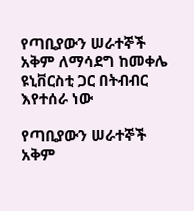የጣቢያውን ሠራተኞች አቅም ለማሳደግ ከመቀሌ ዩኒቨርስቲ ጋር በትብብር እየተሰራ ነው

የጣቢያውን ሠራተኞች አቅም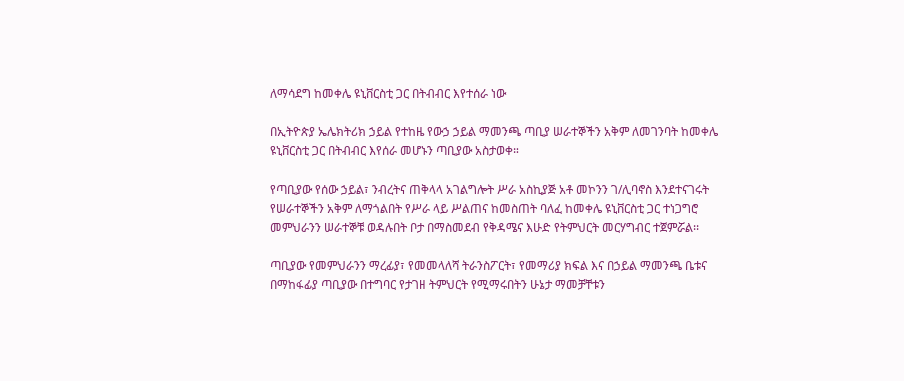ለማሳደግ ከመቀሌ ዩኒቨርስቲ ጋር በትብብር እየተሰራ ነው

በኢትዮጵያ ኤሌክትሪክ ኃይል የተከዜ የውኃ ኃይል ማመንጫ ጣቢያ ሠራተኞችን አቅም ለመገንባት ከመቀሌ ዩኒቨርስቲ ጋር በትብብር እየሰራ መሆኑን ጣቢያው አስታወቀ።

የጣቢያው የሰው ኃይል፣ ንብረትና ጠቅላላ አገልግሎት ሥራ አስኪያጅ አቶ መኮንን ገ/ሊባኖስ እንደተናገሩት የሠራተኞችን አቅም ለማጎልበት የሥራ ላይ ሥልጠና ከመስጠት ባለፈ ከመቀሌ ዩኒቨርስቲ ጋር ተነጋግሮ መምህራንን ሠራተኞቹ ወዳሉበት ቦታ በማስመደብ የቅዳሜና እሁድ የትምህርት መርሃግብር ተጀምሯል፡፡

ጣቢያው የመምህራንን ማረፊያ፣ የመመላለሻ ትራንስፖርት፣ የመማሪያ ክፍል እና በኃይል ማመንጫ ቤቱና በማከፋፊያ ጣቢያው በተግባር የታገዘ ትምህርት የሚማሩበትን ሁኔታ ማመቻቸቱን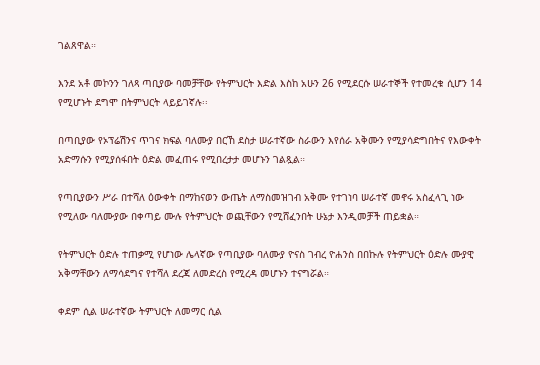ገልጸዋል።

እንደ አቶ መኮንን ገለጻ ጣቢያው ባመቻቸው የትምህርት እድል እስከ አሁን 26 የሚደርሱ ሠራተኞች የተመረቁ ሲሆን 14 የሚሆኑት ደግሞ በትምህርት ላይይገኛሉ፡፡

በጣቢያው የኦፕሬሽንና ጥገና ክፍል ባለሙያ በርኸ ደስታ ሠራተኛው ስራውን እየሰራ አቅሙን የሚያሳድግበትና የእውቀት አድማሱን የሚያሰፋበት ዕድል መፈጠሩ የሚበረታታ መሆኑን ገልጿል።

የጣቢያውን ሥራ በተሻለ ዕውቀት በማከናወን ውጤት ለማስመዝገብ አቅሙ የተገነባ ሠራተኛ መኖሩ አስፈላጊ ነው የሚለው ባለሙያው በቀጣይ ሙሉ የትምህርት ወጪቸውን የሚሸፈንበት ሁኔታ እንዲመቻች ጠይቋል።

የትምህርት ዕድሉ ተጠቃሚ የሆነው ሌላኛው የጣቢያው ባለሙያ ዮናስ ገብረ ዮሐንስ በበኩሉ የትምህርት ዕድሉ ሙያዊ አቅማቸውን ለማሳደግና የተሻለ ደረጃ ለመድረስ የሚረዳ መሆኑን ተናግሯል።

ቀደም ሲል ሠራተኛው ትምህርት ለመማር ሲል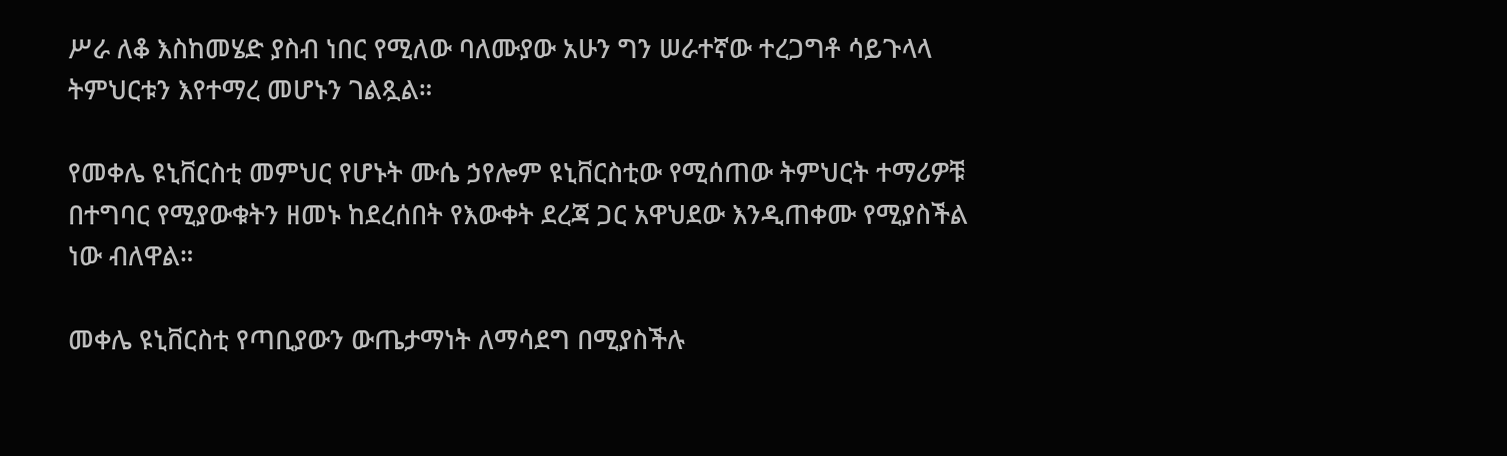ሥራ ለቆ እስከመሄድ ያስብ ነበር የሚለው ባለሙያው አሁን ግን ሠራተኛው ተረጋግቶ ሳይጉላላ ትምህርቱን እየተማረ መሆኑን ገልጿል።

የመቀሌ ዩኒቨርስቲ መምህር የሆኑት ሙሴ ኃየሎም ዩኒቨርስቲው የሚሰጠው ትምህርት ተማሪዎቹ በተግባር የሚያውቁትን ዘመኑ ከደረሰበት የእውቀት ደረጃ ጋር አዋህደው እንዲጠቀሙ የሚያስችል ነው ብለዋል።

መቀሌ ዩኒቨርስቲ የጣቢያውን ውጤታማነት ለማሳደግ በሚያስችሉ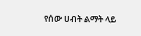የሰው ሀብት ልማት ላይ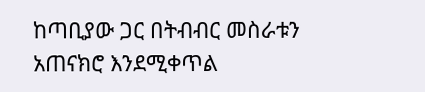ከጣቢያው ጋር በትብብር መስራቱን አጠናክሮ እንደሚቀጥል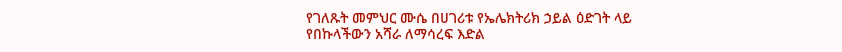የገለጹት መምህር ሙሴ በሀገሪቱ የኤሌክትሪክ ኃይል ዕድገት ላይ የበኩላችውን አሻራ ለማሳረፍ እድል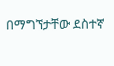በማግኘታቸው ደስተኛ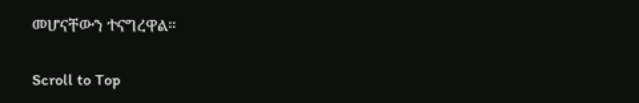መሆናቸውን ተናግረዋል።

Scroll to Top